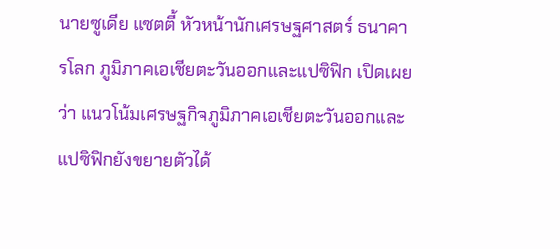นายซูเดีย แซตตี้ หัวหน้านักเศรษฐศาสตร์ ธนาคารโลก ภูมิภาคเอเชียตะวันออกและแปซิฟิก เปิดเผยว่า แนวโน้มเศรษฐกิจภูมิภาคเอเชียตะวันออกและแปซิฟิกยังขยายตัวได้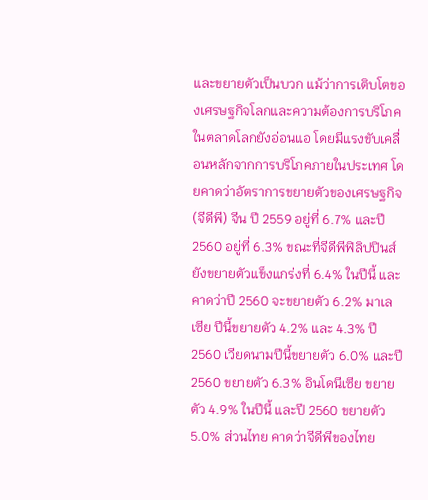และขยายตัวเป็นบวก แม้ว่าการเติบโตของเศรษฐกิจโลกและความต้องการบริโภคในตลาดโลกยังอ่อนแอ โดยมีแรงขับเคลื่อนหลักจากการบริโภคภายในประเทศ โดยคาดว่าอัตราการขยายตัวของเศรษฐกิจ (จีดีพี) จีน ปี 2559 อยู่ที่ 6.7% และปี 2560 อยู่ที่ 6.3% ขณะที่จีดีพีฟิลิปปินส์ยังขยายตัวแข็งแกร่งที่ 6.4% ในปีนี้ และคาดว่าปี 2560 จะขยายตัว 6.2% มาเลเซีย ปีนี้ขยายตัว 4.2% และ 4.3% ปี 2560 เวียดนามปีนี้ขยายตัว 6.0% และปี 2560 ขยายตัว 6.3% อินโดนีเซีย ขยายตัว 4.9% ในปีนี้ และปี 2560 ขยายตัว 5.0% ส่วนไทย คาดว่าจีดีพีของไทย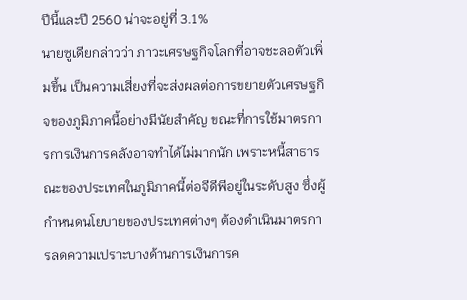ปีนี้และปี 2560 น่าจะอยู่ที่ 3.1%
นายซูเดียกล่าวว่า ภาวะเศรษฐกิจโลกที่อาจชะลอตัวเพิ่มขึ้น เป็นความเสี่ยงที่จะส่งผลต่อการขยายตัวเศรษฐกิจของภูมิภาคนี้อย่างมีนัยสำคัญ ขณะที่การใช้มาตรการการเงินการคลังอาจทำได้ไม่มากนัก เพราะหนี้สาธารณะของประเทศในภูมิภาคนี้ต่อจีดีพีอยู่ในระดับสูง ซึ่งผู้กำหนดนโยบายของประเทศต่างๆ ต้องดำเนินมาตรการลดความเปราะบางด้านการเงินการค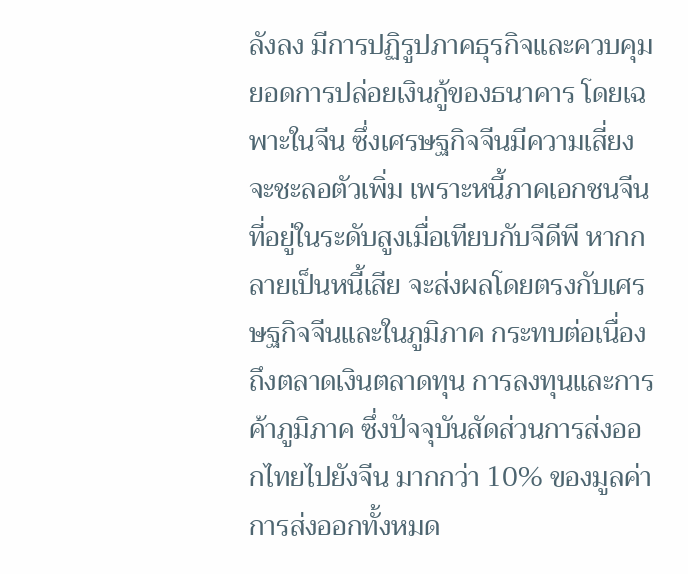ลังลง มีการปฏิรูปภาคธุรกิจและควบคุมยอดการปล่อยเงินกู้ของธนาคาร โดยเฉพาะในจีน ซึ่งเศรษฐกิจจีนมีความเสี่ยงจะชะลอตัวเพิ่ม เพราะหนี้ภาคเอกชนจีนที่อยู่ในระดับสูงเมื่อเทียบกับจีดีพี หากกลายเป็นหนี้เสีย จะส่งผลโดยตรงกับเศรษฐกิจจีนและในภูมิภาค กระทบต่อเนื่องถึงตลาดเงินตลาดทุน การลงทุนและการค้าภูมิภาค ซึ่งปัจจุบันสัดส่วนการส่งออกไทยไปยังจีน มากกว่า 10% ของมูลค่าการส่งออกทั้งหมด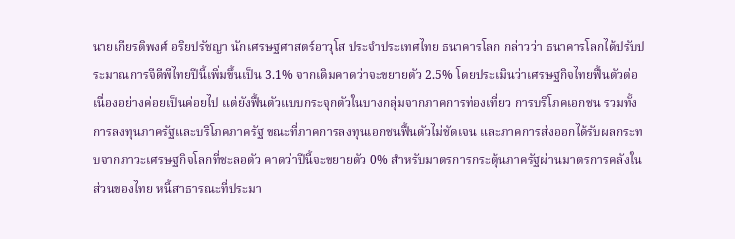นายเกียรติพงศ์ อริยปรัชญา นักเศรษฐศาสตร์อาวุโส ประจำประเทศไทย ธนาคารโลก กล่าวว่า ธนาคารโลกได้ปรับประมาณการจีดีพีไทยปีนี้เพิ่มขึ้นเป็น 3.1% จากเดิมคาดว่าจะขยายตัว 2.5% โดยประเมินว่าเศรษฐกิจไทยฟื้นตัวต่อเนื่องอย่างค่อยเป็นค่อยไป แต่ยังฟื้นตัวแบบกระจุกตัวในบางกลุ่มจากภาคการท่องเที่ยว การบริโภคเอกชน รวมทั้งการลงทุนภาครัฐและบริโภคภาครัฐ ขณะที่ภาคการลงทุนเอกชนฟื้นตัวไม่ชัดเจน และภาคการส่งออกได้รับผลกระทบจากภาวะเศรษฐกิจโลกที่ชะลอตัว คาดว่าปีนี้จะขยายตัว 0% สำหรับมาตรการกระตุ้นภาครัฐผ่านมาตรการคลังในส่วนของไทย หนี้สาธารณะที่ประมา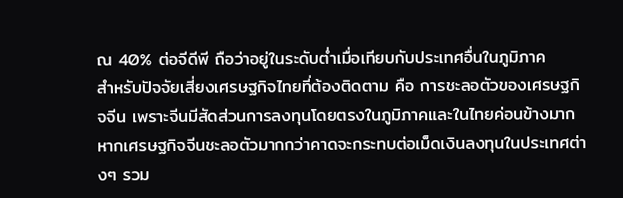ณ 40% ต่อจีดีพี ถือว่าอยู่ในระดับต่ำเมื่อเทียบกับประเทศอื่นในภูมิภาค
สำหรับปัจจัยเสี่ยงเศรษฐกิจไทยที่ต้องติดตาม คือ การชะลอตัวของเศรษฐกิจจีน เพราะจีนมีสัดส่วนการลงทุนโดยตรงในภูมิภาคและในไทยค่อนข้างมาก หากเศรษฐกิจจีนชะลอตัวมากกว่าคาดจะกระทบต่อเม็ดเงินลงทุนในประเทศต่างๆ รวม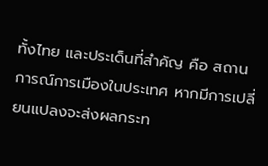ทั้งไทย และประเด็นที่สำคัญ คือ สถานการณ์การเมืองในประเทศ หากมีการเปลี่ยนแปลงจะส่งผลกระท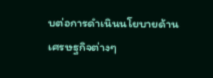บต่อการดำเนินนโยบายด้านเศรษฐกิจต่างๆ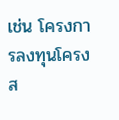เช่น โครงการลงทุนโครงส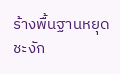ร้างพื้นฐานหยุดชะงัก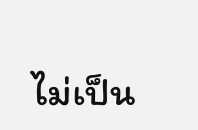ไม่เป็น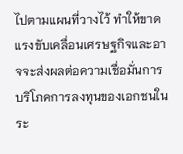ไปตามแผนที่วางไว้ ทำให้ขาดแรงขับเคลื่อนเศรษฐกิจและอาจจะส่งผลต่อความเชื่อมั่นการบริโภคการลงทุนของเอกชนในระ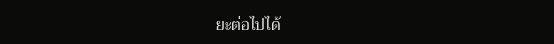ยะต่อไปได้